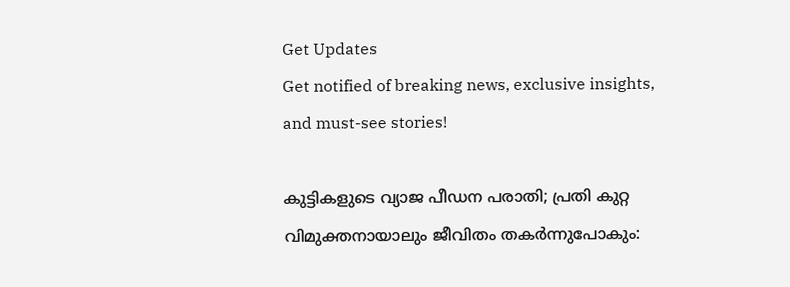Get Updates
Get notified of breaking news, exclusive insights, and must-see stories!

കുട്ടികളുടെ വ്യാജ പീഡന പരാതി; പ്രതി കുറ്റ വിമുക്തനായാലും ജീവിതം തകര്‍ന്നുപോകും: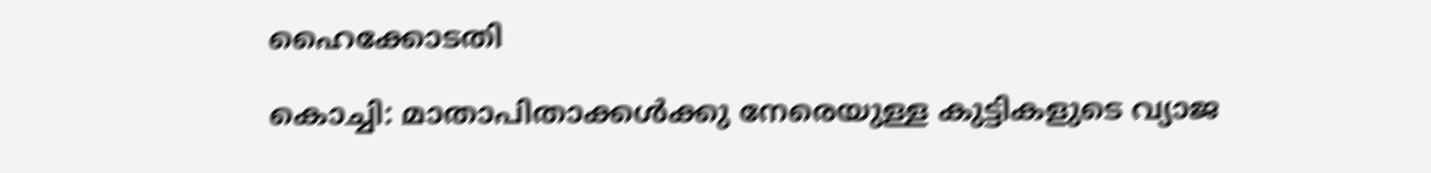ഹൈക്കോടതി

കൊച്ചി: മാതാപിതാക്കള്‍ക്കു നേരെയുള്ള കുട്ടികളുടെ വ്യാജ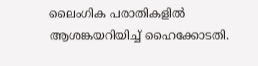ലൈംഗിക പരാതികളില്‍ ആശങ്കയറിയിച്ച് ഹൈക്കോടതി.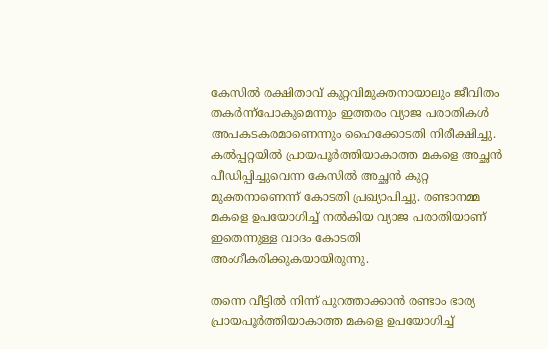കേസില്‍ രക്ഷിതാവ് കുറ്റവിമുക്തനായാലും ജീവിതം തകര്‍ന്ന്‌പോകുമെന്നും ഇത്തരം വ്യാജ പരാതികള്‍ അപകടകരമാണെന്നും ഹൈക്കോടതി നിരീക്ഷിച്ചു. കല്‍പ്പറ്റയില്‍ പ്രായപൂര്‍ത്തിയാകാത്ത മകളെ അച്ഛന്‍ പീഡിപ്പിച്ചുവെന്ന കേസില്‍ അച്ഛന്‍ കുറ്റ മുക്തനാണെന്ന് കോടതി പ്രഖ്യാപിച്ചു. രണ്ടാനമ്മ മകളെ ഉപയോഗിച്ച് നല്‍കിയ വ്യാജ പരാതിയാണ് ഇതെന്നുള്ള വാദം കോടതി അംഗീകരിക്കുകയായിരുന്നു.

തന്നെ വീട്ടില്‍ നിന്ന് പുറത്താക്കാന്‍ രണ്ടാം ഭാര്യ പ്രായപൂര്‍ത്തിയാകാത്ത മകളെ ഉപയോഗിച്ച്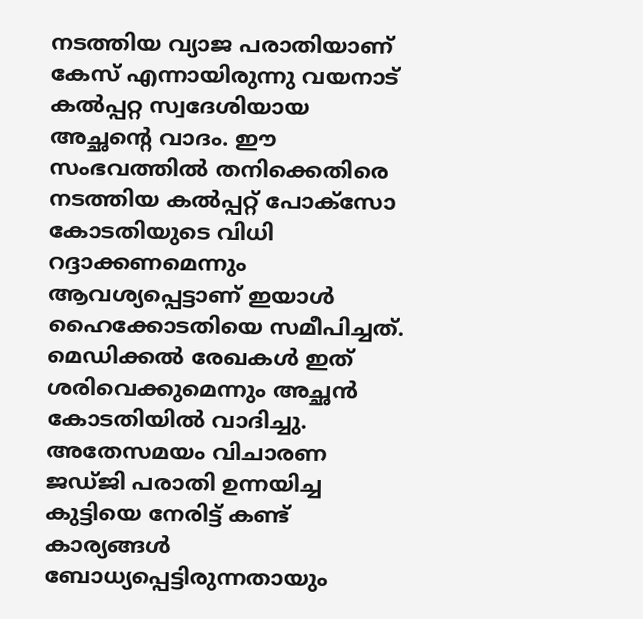നടത്തിയ വ്യാജ പരാതിയാണ് കേസ് എന്നായിരുന്നു വയനാട് കല്‍പ്പറ്റ സ്വദേശിയായ അച്ഛന്റെ വാദം. ഈ സംഭവത്തില്‍ തനിക്കെതിരെ നടത്തിയ കല്‍പ്പറ്റ് പോക്‌സോ കോടതിയുടെ വിധി റദ്ദാക്കണമെന്നും ആവശ്യപ്പെട്ടാണ് ഇയാള്‍ ഹൈക്കോടതിയെ സമീപിച്ചത്. മെഡിക്കല്‍ രേഖകള്‍ ഇത് ശരിവെക്കുമെന്നും അച്ഛന്‍ കോടതിയില്‍ വാദിച്ചു. അതേസമയം വിചാരണ ജഡ്ജി പരാതി ഉന്നയിച്ച കുട്ടിയെ നേരിട്ട് കണ്ട് കാര്യങ്ങള്‍ ബോധ്യപ്പെട്ടിരുന്നതായും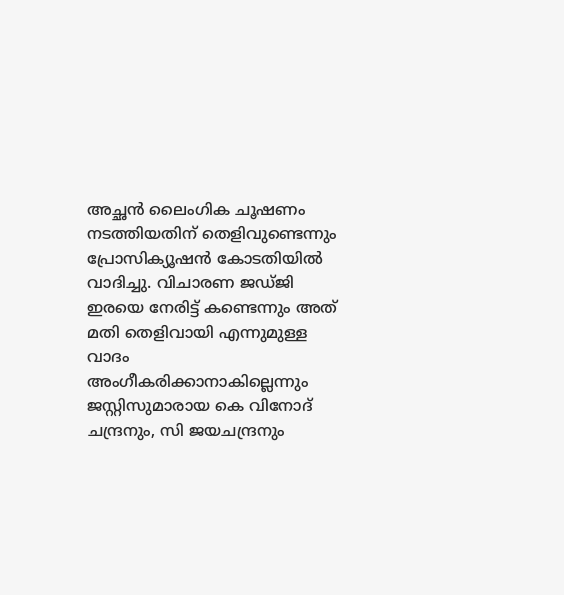അച്ഛന്‍ ലൈംഗിക ചൂഷണം നടത്തിയതിന് തെളിവുണ്ടെന്നും പ്രോസിക്യൂഷന്‍ കോടതിയില്‍ വാദിച്ചു. വിചാരണ ജഡ്ജി ഇരയെ നേരിട്ട് കണ്ടെന്നും അത് മതി തെളിവായി എന്നുമുള്ള വാദം അംഗീകരിക്കാനാകില്ലെന്നും ജസ്റ്റിസുമാരായ കെ വിനോദ് ചന്ദ്രനും, സി ജയചന്ദ്രനും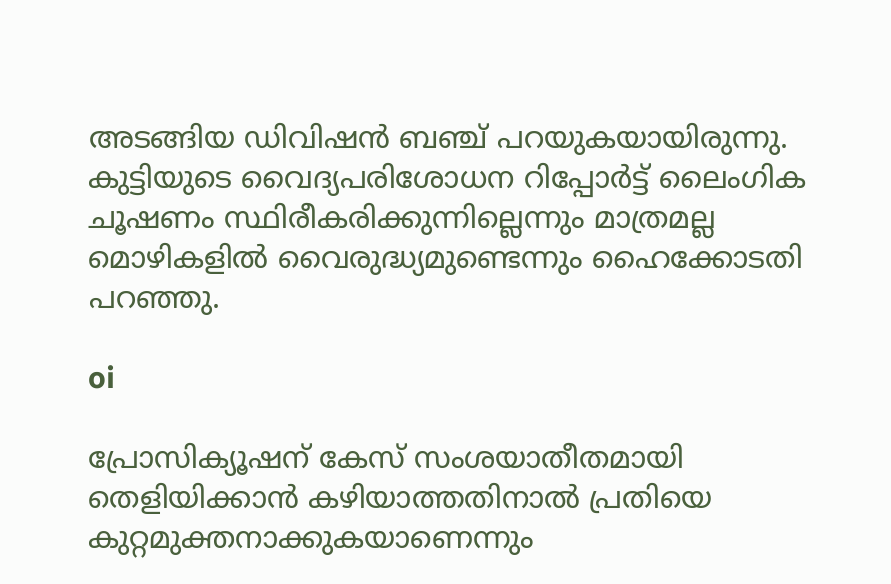അടങ്ങിയ ഡിവിഷന്‍ ബഞ്ച് പറയുകയായിരുന്നു. കുട്ടിയുടെ വൈദ്യപരിശോധന റിപ്പോര്‍ട്ട് ലൈംഗിക ചൂഷണം സ്ഥിരീകരിക്കുന്നില്ലെന്നും മാത്രമല്ല മൊഴികളില്‍ വൈരുദ്ധ്യമുണ്ടെന്നും ഹൈക്കോടതി പറഞ്ഞു.

oi

പ്രോസിക്യൂഷന് കേസ് സംശയാതീതമായി തെളിയിക്കാന്‍ കഴിയാത്തതിനാല്‍ പ്രതിയെ കുറ്റമുക്തനാക്കുകയാണെന്നും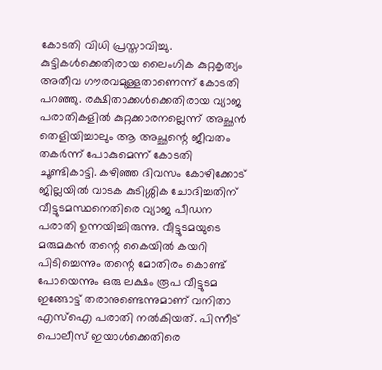കോടതി വിധി പ്രസ്താവിച്ചു. കുട്ടികള്‍ക്കെതിരായ ലൈംഗിക കുറ്റകൃത്യം അതീവ ഗൗരവമുള്ളതാണെന്ന് കോടതി പറഞ്ഞു. രക്ഷിതാക്കള്‍ക്കെതിരായ വ്യാജ പരാതികളില്‍ കുറ്റക്കാരനല്ലെന്ന് അച്ഛന്‍ തെളിയിച്ചാലും ആ അച്ഛന്റെ ജീവതം തകര്‍ന്ന് പോകുമെന്ന് കോടതി ചൂണ്ടികാട്ടി. കഴിഞ്ഞ ദിവസം കോഴിക്കോട് ജില്ലയില്‍ വാടക കുടിശ്ശിക ചോദിച്ചതിന് വീട്ടുടമസ്ഥനെതിരെ വ്യാജ പീഡന പരാതി ഉന്നയിച്ചിരുന്നു. വീട്ടുടമയുടെ മരുമകന്‍ തന്റെ കൈയില്‍ കയറി പിടിച്ചെന്നും തന്റെ മോതിരം കൊണ്ട് പോയെന്നും ഒരു ലക്ഷം രൂപ വീട്ടുടമ ഇങ്ങോട്ട് തരാനുണ്ടെന്നുമാണ് വനിതാ എസ്‌ഐ പരാതി നല്‍കിയത്. പിന്നീട് പൊലീസ് ഇയാള്‍ക്കെതിരെ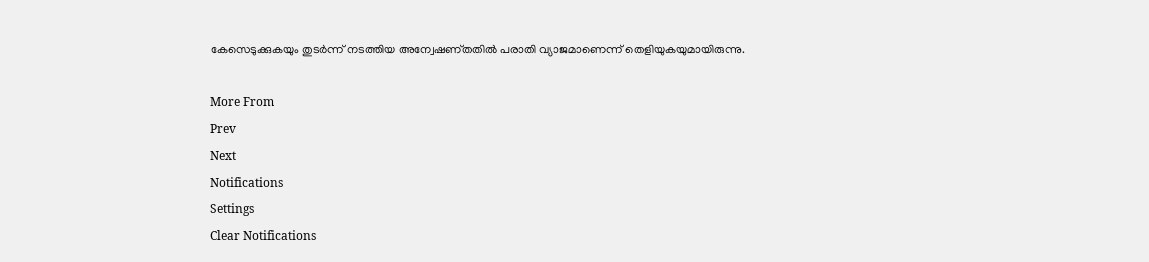കേസെടുക്കുകയും തുടര്‍ന്ന് നടത്തിയ അന്വേഷണ്തതില്‍ പരാതി വ്യാജമാണെന്ന് തെളിയുകയുമായിരുന്നു.

More From
Prev
Next
Notifications
Settings
Clear Notifications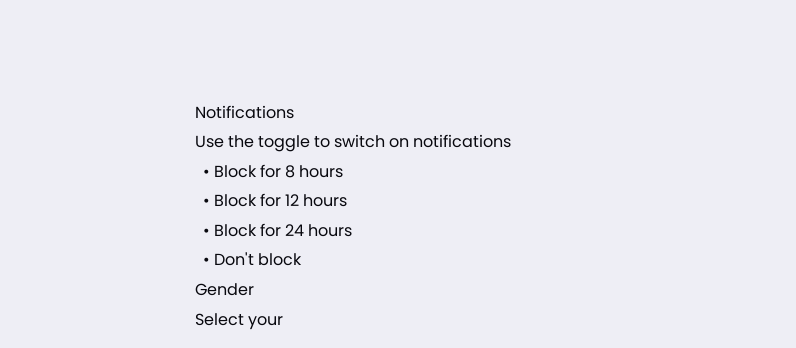Notifications
Use the toggle to switch on notifications
  • Block for 8 hours
  • Block for 12 hours
  • Block for 24 hours
  • Don't block
Gender
Select your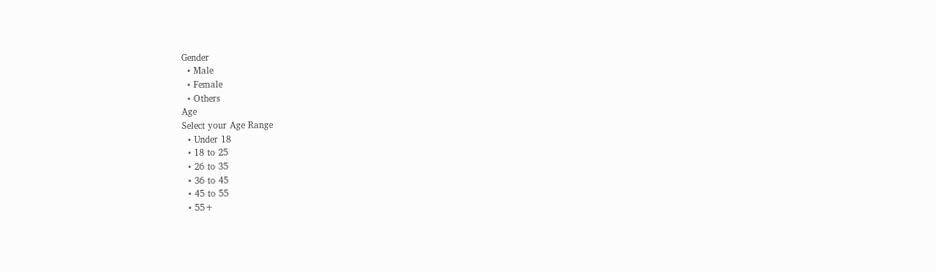Gender
  • Male
  • Female
  • Others
Age
Select your Age Range
  • Under 18
  • 18 to 25
  • 26 to 35
  • 36 to 45
  • 45 to 55
  • 55+